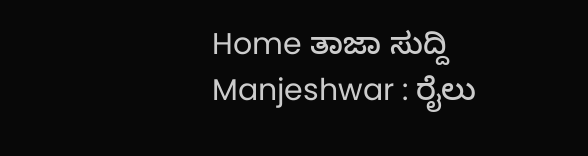Home ತಾಜಾ ಸುದ್ದಿ Manjeshwar : ರೈಲು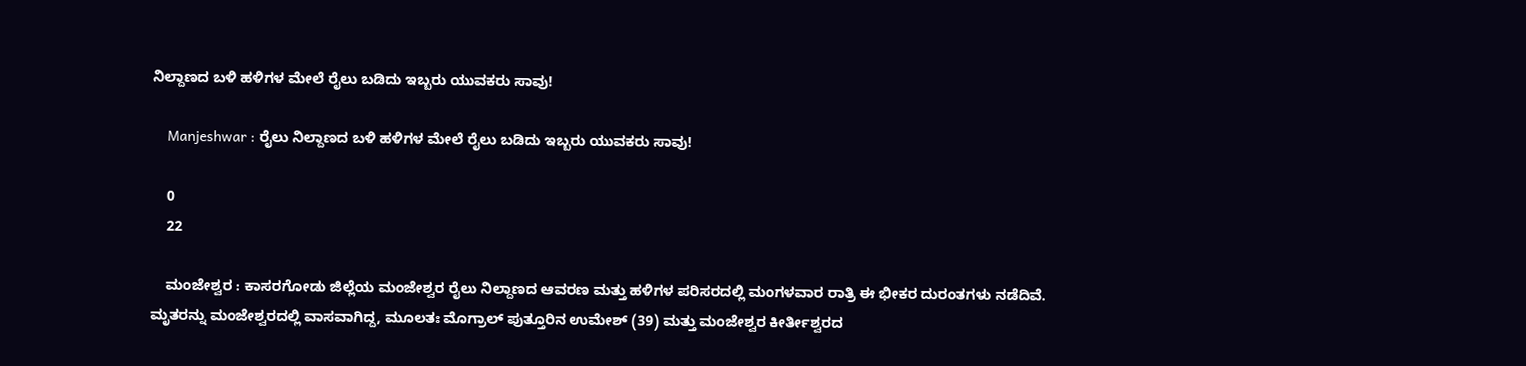ನಿಲ್ದಾಣದ ಬಳಿ ಹಳಿಗಳ ಮೇಲೆ ರೈಲು ಬಡಿದು ಇಬ್ಬರು ಯುವಕರು ಸಾವು!

    Manjeshwar : ರೈಲು ನಿಲ್ದಾಣದ ಬಳಿ ಹಳಿಗಳ ಮೇಲೆ ರೈಲು ಬಡಿದು ಇಬ್ಬರು ಯುವಕರು ಸಾವು!

    0
    22

    ಮಂಜೇಶ್ವರ : ಕಾಸರಗೋಡು ಜಿಲ್ಲೆಯ ಮಂಜೇಶ್ವರ ರೈಲು ನಿಲ್ದಾಣದ ಆವರಣ ಮತ್ತು ಹಳಿಗಳ ಪರಿಸರದಲ್ಲಿ ಮಂಗಳವಾರ ರಾತ್ರಿ ಈ ಭೀಕರ ದುರಂತಗಳು ನಡೆದಿವೆ. ಮೃತರನ್ನು ಮಂಜೇಶ್ವರದಲ್ಲಿ ವಾಸವಾಗಿದ್ದ, ಮೂಲತಃ ಮೊಗ್ರಾಲ್ ಪುತ್ತೂರಿನ ಉಮೇಶ್ (39) ಮತ್ತು ಮಂಜೇಶ್ವರ ಕೀರ್ತೀಶ್ವರದ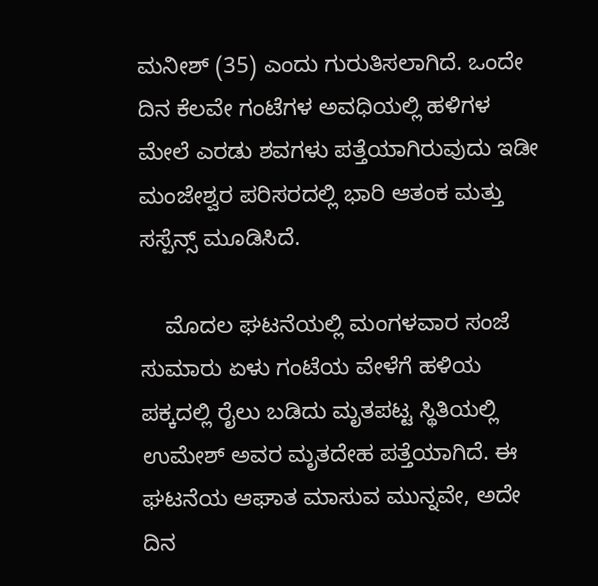ಮನೀಶ್ (35) ಎಂದು ಗುರುತಿಸಲಾಗಿದೆ. ಒಂದೇ ದಿನ ಕೆಲವೇ ಗಂಟೆಗಳ ಅವಧಿಯಲ್ಲಿ ಹಳಿಗಳ ಮೇಲೆ ಎರಡು ಶವಗಳು ಪತ್ತೆಯಾಗಿರುವುದು ಇಡೀ ಮಂಜೇಶ್ವರ ಪರಿಸರದಲ್ಲಿ ಭಾರಿ ಆತಂಕ ಮತ್ತು ಸಸ್ಪೆನ್ಸ್ ಮೂಡಿಸಿದೆ.

    ಮೊದಲ ಘಟನೆಯಲ್ಲಿ ಮಂಗಳವಾರ ಸಂಜೆ ಸುಮಾರು ಏಳು ಗಂಟೆಯ ವೇಳೆಗೆ ಹಳಿಯ ಪಕ್ಕದಲ್ಲಿ ರೈಲು ಬಡಿದು ಮೃತಪಟ್ಟ ಸ್ಥಿತಿಯಲ್ಲಿ ಉಮೇಶ್ ಅವರ ಮೃತದೇಹ ಪತ್ತೆಯಾಗಿದೆ. ಈ ಘಟನೆಯ ಆಘಾತ ಮಾಸುವ ಮುನ್ನವೇ, ಅದೇ ದಿನ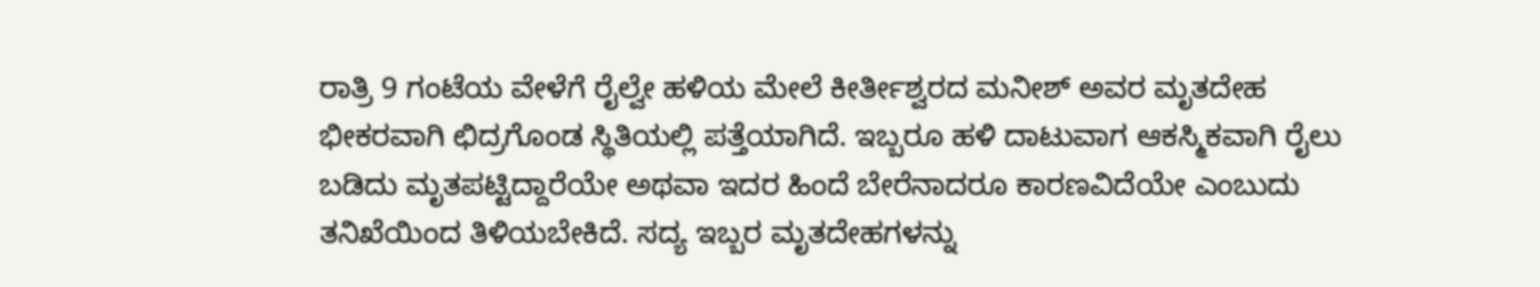ರಾತ್ರಿ 9 ಗಂಟೆಯ ವೇಳೆಗೆ ರೈಲ್ವೇ ಹಳಿಯ ಮೇಲೆ ಕೀರ್ತೀಶ್ವರದ ಮನೀಶ್ ಅವರ ಮೃತದೇಹ ಭೀಕರವಾಗಿ ಛಿದ್ರಗೊಂಡ ಸ್ಥಿತಿಯಲ್ಲಿ ಪತ್ತೆಯಾಗಿದೆ. ಇಬ್ಬರೂ ಹಳಿ ದಾಟುವಾಗ ಆಕಸ್ಮಿಕವಾಗಿ ರೈಲು ಬಡಿದು ಮೃತಪಟ್ಟಿದ್ದಾರೆಯೇ ಅಥವಾ ಇದರ ಹಿಂದೆ ಬೇರೆನಾದರೂ ಕಾರಣವಿದೆಯೇ ಎಂಬುದು ತನಿಖೆಯಿಂದ ತಿಳಿಯಬೇಕಿದೆ. ಸದ್ಯ ಇಬ್ಬರ ಮೃತದೇಹಗಳನ್ನು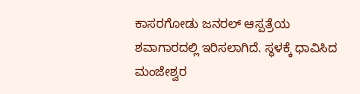ಕಾಸರಗೋಡು ಜನರಲ್ ಆಸ್ಪತ್ರೆಯ ಶವಾಗಾರದಲ್ಲಿ ಇರಿಸಲಾಗಿದೆ. ಸ್ಥಳಕ್ಕೆ ಧಾವಿಸಿದ ಮಂಜೇಶ್ವರ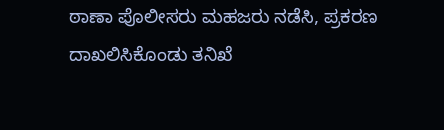ಠಾಣಾ ಪೊಲೀಸರು ಮಹಜರು ನಡೆಸಿ, ಪ್ರಕರಣ ದಾಖಲಿಸಿಕೊಂಡು ತನಿಖೆ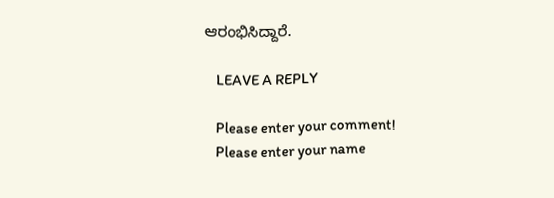ಆರಂಭಿಸಿದ್ದಾರೆ.

    LEAVE A REPLY

    Please enter your comment!
    Please enter your name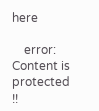here

    error: Content is protected !!